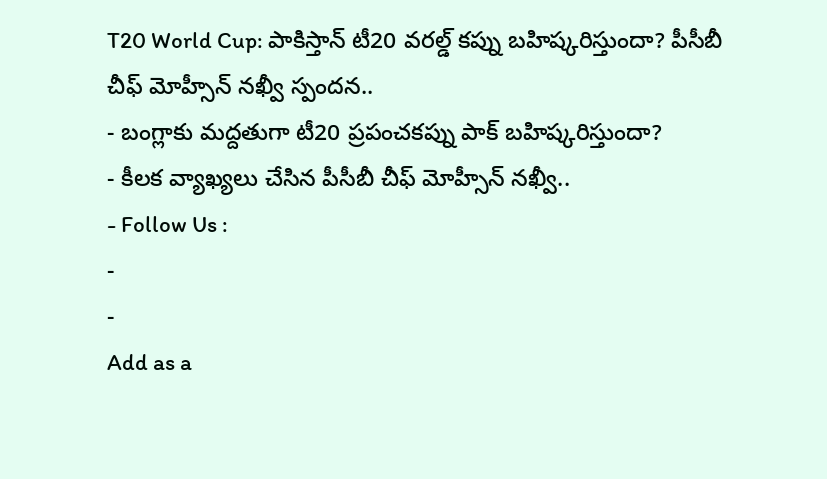T20 World Cup: పాకిస్తాన్ టీ20 వరల్డ్ కప్ను బహిష్కరిస్తుందా? పీసీబీ చీఫ్ మోహ్సీన్ నఖ్వీ స్పందన..
- బంగ్లాకు మద్దతుగా టీ20 ప్రపంచకప్ను పాక్ బహిష్కరిస్తుందా?
- కీలక వ్యాఖ్యలు చేసిన పీసీబీ చీఫ్ మోహ్సీన్ నఖ్వీ..
- Follow Us :
-
-
Add as a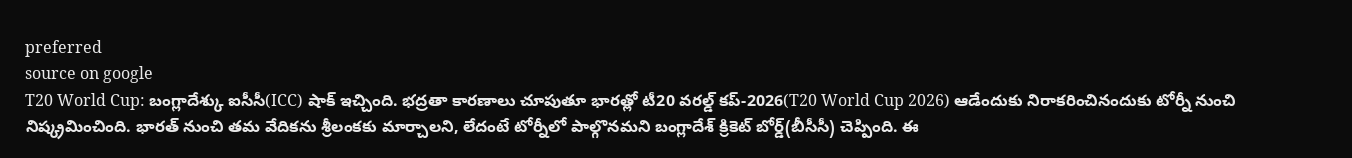preferred
source on google
T20 World Cup: బంగ్లాదేశ్కు ఐసీసీ(ICC) షాక్ ఇచ్చింది. భద్రతా కారణాలు చూపుతూ భారత్లో టీ20 వరల్డ్ కప్-2026(T20 World Cup 2026) ఆడేందుకు నిరాకరించినందుకు టోర్నీ నుంచి నిష్క్రమించింది. భారత్ నుంచి తమ వేదికను శ్రీలంకకు మార్చాలని, లేదంటే టోర్నీలో పాల్గొనమని బంగ్లాదేశ్ క్రికెట్ బోర్డ్(బీసీసీ) చెప్పింది. ఈ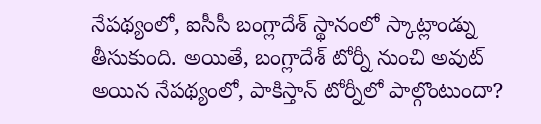నేపథ్యంలో, ఐసీసీ బంగ్లాదేశ్ స్థానంలో స్కాట్లాండ్ను తీసుకుంది. అయితే, బంగ్లాదేశ్ టోర్నీ నుంచి అవుట్ అయిన నేపథ్యంలో, పాకిస్తాన్ టోర్నీలో పాల్గొంటుందా?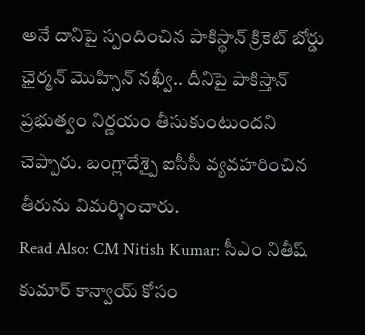అనే దానిపై స్పందించిన పాకిస్థాన్ క్రికెట్ బోర్డు ఛైర్మన్ మొహ్సిన్ నఖ్వీ.. దీనిపై పాకిస్తాన్ ప్రభుత్వం నిర్ణయం తీసుకుంటుందని చెప్పారు. బంగ్లాదేశ్పై ఐసీసీ వ్యవహరించిన తీరును విమర్శించారు.
Read Also: CM Nitish Kumar: సీఎం నితీష్ కుమార్ కాన్వాయ్ కోసం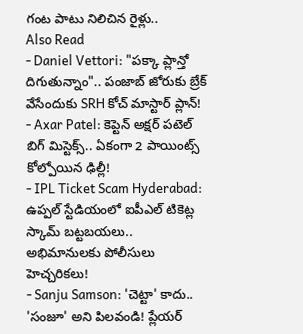గంట పాటు నిలిచిన రైళ్లు..
Also Read
- Daniel Vettori: "పక్కా ప్లాన్తో దిగుతున్నాం".. పంజాబ్ జోరుకు బ్రేక్ వేసేందుకు SRH కోచ్ మాస్టార్ ప్లాన్!
- Axar Patel: కెప్టెన్ అక్షర్ పటెల్ బిగ్ మిస్టెక్స్.. ఏకంగా 2 పాయింట్స్ కోల్పోయిన ఢిల్లీ!
- IPL Ticket Scam Hyderabad: ఉప్పల్ స్టేడియంలో ఐపీఎల్ టికెట్ల స్కామ్ బట్టబయలు.. అభిమానులకు పోలీసులు హెచ్చరికలు!
- Sanju Samson: 'చెట్టా' కాదు.. 'సంజూ' అని పిలవండి! ప్లేయర్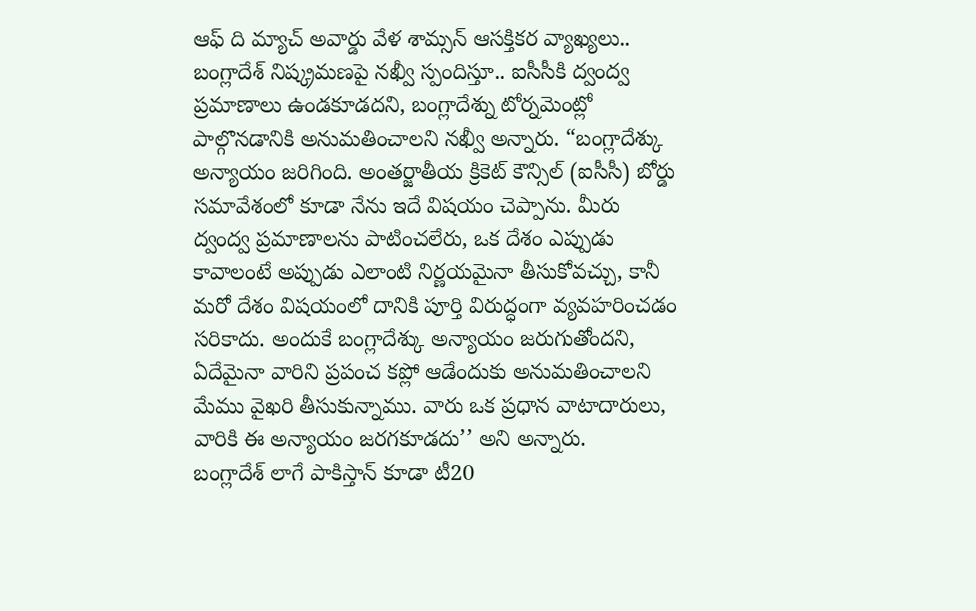ఆఫ్ ది మ్యాచ్ అవార్డు వేళ శామ్సన్ ఆసక్తికర వ్యాఖ్యలు..
బంగ్లాదేశ్ నిష్క్రమణపై నఖ్వీ స్పందిస్తూ.. ఐసీసీకి ద్వంద్వ ప్రమాణాలు ఉండకూడదని, బంగ్లాదేశ్ను టోర్నమెంట్లో పాల్గొనడానికి అనుమతించాలని నఖ్వీ అన్నారు. “బంగ్లాదేశ్కు అన్యాయం జరిగింది. అంతర్జాతీయ క్రికెట్ కౌన్సిల్ (ఐసీసీ) బోర్డు సమావేశంలో కూడా నేను ఇదే విషయం చెప్పాను. మీరు ద్వంద్వ ప్రమాణాలను పాటించలేరు, ఒక దేశం ఎప్పుడు కావాలంటే అప్పుడు ఎలాంటి నిర్ణయమైనా తీసుకోవచ్చు, కానీ మరో దేశం విషయంలో దానికి పూర్తి విరుద్ధంగా వ్యవహరించడం సరికాదు. అందుకే బంగ్లాదేశ్కు అన్యాయం జరుగుతోందని, ఏదేమైనా వారిని ప్రపంచ కప్లో ఆడేందుకు అనుమతించాలని మేము వైఖరి తీసుకున్నాము. వారు ఒక ప్రధాన వాటాదారులు, వారికి ఈ అన్యాయం జరగకూడదు’’ అని అన్నారు.
బంగ్లాదేశ్ లాగే పాకిస్తాన్ కూడా టీ20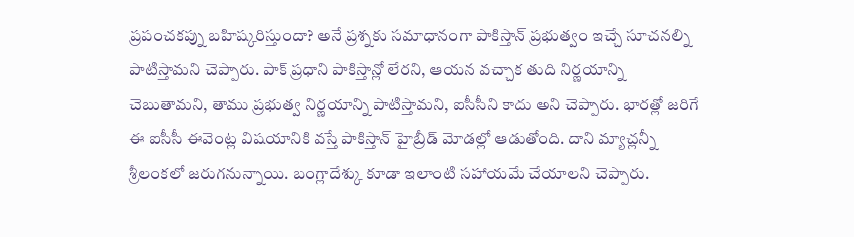ప్రపంచకప్ను బహిష్కరిస్తుందా? అనే ప్రశ్నకు సమాధానంగా పాకిస్తాన్ ప్రభుత్వం ఇచ్చే సూచనల్ని పాటిస్తామని చెప్పారు. పాక్ ప్రధాని పాకిస్తాన్లో లేరని, ఆయన వచ్చాక తుది నిర్ణయాన్ని చెబుతామని, తాము ప్రభుత్వ నిర్ణయాన్ని పాటిస్తామని, ఐసీసీని కాదు అని చెప్పారు. భారత్లో జరిగే ఈ ఐసీసీ ఈవెంట్ల విషయానికి వస్తే పాకిస్తాన్ హైబ్రీడ్ మోడల్లో ఆడుతోంది. దాని మ్యాచ్లన్నీ శ్రీలంకలో జరుగనున్నాయి. బంగ్లాదేశ్కు కూడా ఇలాంటి సహాయమే చేయాలని చెప్పారు.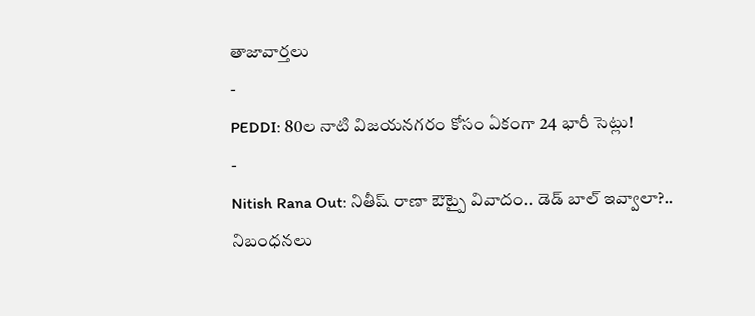తాజావార్తలు
-
PEDDI: 80ల నాటి విజయనగరం కోసం ఏకంగా 24 భారీ సెట్లు!
-
Nitish Rana Out: నితీష్ రాణా ఔట్పై వివాదం.. డెడ్ బాల్ ఇవ్వాలా?.. నిబంధనలు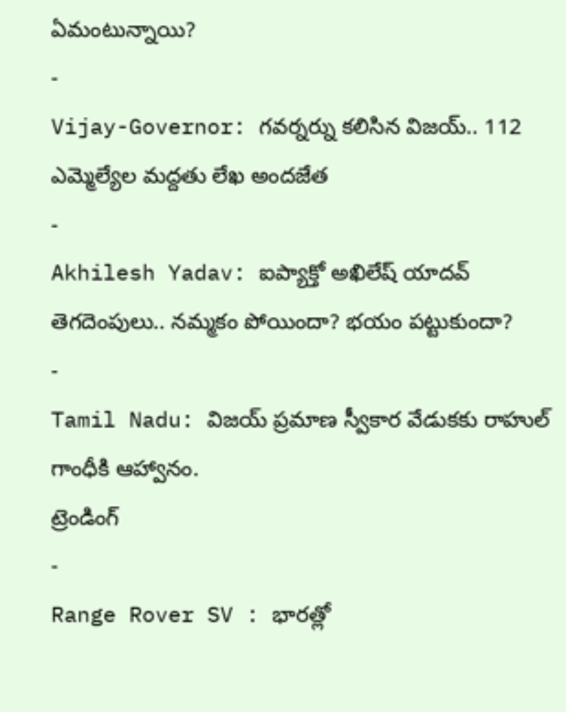ఏమంటున్నాయి?
-
Vijay-Governor: గవర్నర్ను కలిసిన విజయ్.. 112 ఎమ్మెల్యేల మద్దతు లేఖ అందజేత
-
Akhilesh Yadav: ఐప్యాక్తో అఖిలేష్ యాదవ్ తెగదెంపులు.. నమ్మకం పోయిందా? భయం పట్టుకుందా?
-
Tamil Nadu: విజయ్ ప్రమాణ స్వీకార వేడుకకు రాహుల్ గాంధీకి ఆహ్వానం.
ట్రెండింగ్
-
Range Rover SV : భారత్లో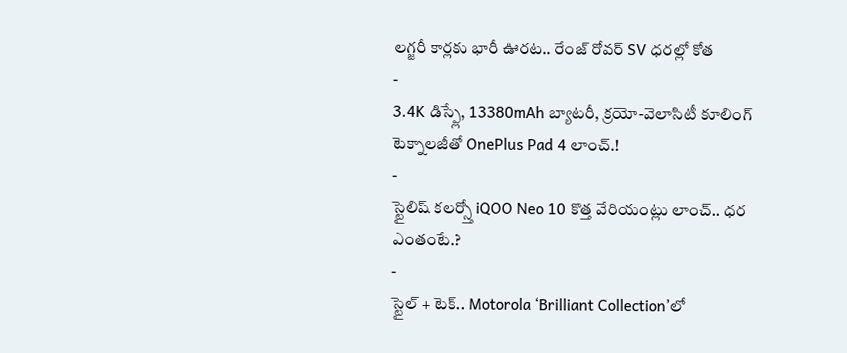లగ్జరీ కార్లకు భారీ ఊరట.. రేంజ్ రోవర్ SV ధరల్లో కోత
-
3.4K డిస్ప్లే, 13380mAh బ్యాటరీ, క్రయో-వెలాసిటీ కూలింగ్ టెక్నాలజీతో OnePlus Pad 4 లాంచ్.!
-
స్టైలిష్ కలర్స్తో iQOO Neo 10 కొత్త వేరియంట్లు లాంచ్.. ధర ఎంతంటే.?
-
స్టైల్ + టెక్.. Motorola ‘Brilliant Collection’లో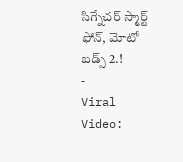సిగ్నేచర్ స్మార్ట్ ఫోన్, మోటో బడ్స్ 2.!
-
Viral Video: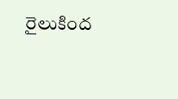రైలుకింద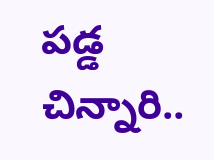పడ్డ చిన్నారి..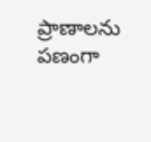ప్రాణాలను పణంగా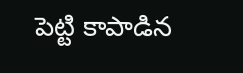పెట్టి కాపాడిన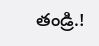తండ్రి.!